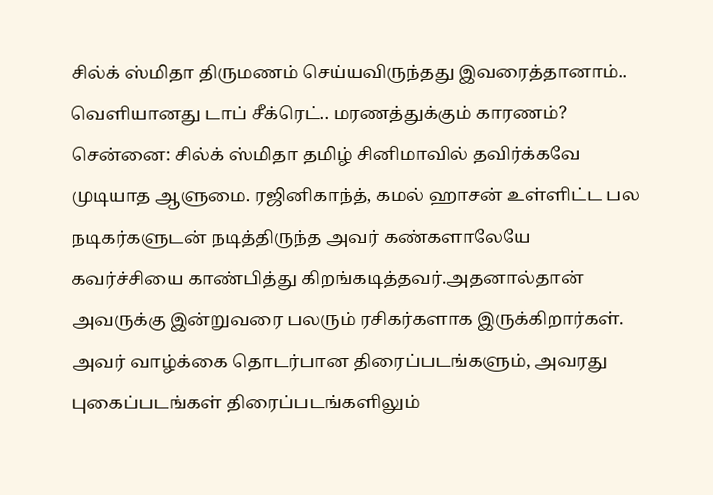சில்க் ஸ்மிதா திருமணம் செய்யவிருந்தது இவரைத்தானாம்.. வெளியானது டாப் சீக்ரெட்.. மரணத்துக்கும் காரணம்?
சென்னை: சில்க் ஸ்மிதா தமிழ் சினிமாவில் தவிர்க்கவே முடியாத ஆளுமை. ரஜினிகாந்த், கமல் ஹாசன் உள்ளிட்ட பல நடிகர்களுடன் நடித்திருந்த அவர் கண்களாலேயே கவர்ச்சியை காண்பித்து கிறங்கடித்தவர்.அதனால்தான் அவருக்கு இன்றுவரை பலரும் ரசிகர்களாக இருக்கிறார்கள். அவர் வாழ்க்கை தொடர்பான திரைப்படங்களும், அவரது புகைப்படங்கள் திரைப்படங்களிலும்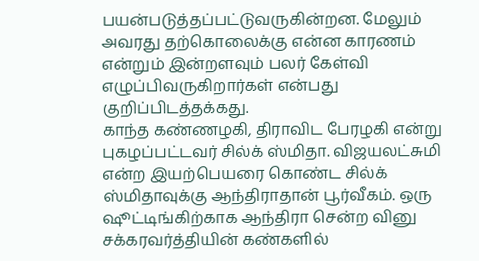பயன்படுத்தப்பட்டுவருகின்றன. மேலும் அவரது தற்கொலைக்கு என்ன காரணம் என்றும் இன்றளவும் பலர் கேள்வி எழுப்பிவருகிறார்கள் என்பது குறிப்பிடத்தக்கது.
காந்த கண்ணழகி, திராவிட பேரழகி என்று புகழப்பட்டவர் சில்க் ஸ்மிதா. விஜயலட்சுமி என்ற இயற்பெயரை கொண்ட சில்க் ஸ்மிதாவுக்கு ஆந்திராதான் பூர்வீகம். ஒரு ஷூட்டிங்கிற்காக ஆந்திரா சென்ற வினு சக்கரவர்த்தியின் கண்களில்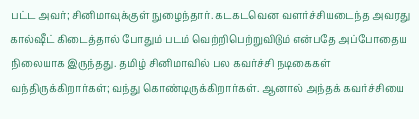பட்ட அவர்; சினிமாவுக்குள் நுழைந்தார். கடகடவென வளர்ச்சியடைந்த அவரது கால்ஷீட் கிடைத்தால் போதும் படம் வெற்றிபெற்றுவிடும் என்பதே அப்போதைய நிலையாக இருந்தது. தமிழ் சினிமாவில் பல கவர்ச்சி நடிகைகள் வந்திருக்கிறார்கள்; வந்து கொண்டிருக்கிறார்கள். ஆனால் அந்தக் கவர்ச்சியை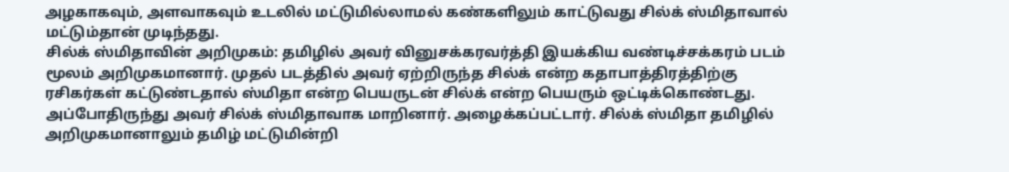அழகாகவும், அளவாகவும் உடலில் மட்டுமில்லாமல் கண்களிலும் காட்டுவது சில்க் ஸ்மிதாவால் மட்டும்தான் முடிந்தது.
சில்க் ஸ்மிதாவின் அறிமுகம்: தமிழில் அவர் வினுசக்கரவர்த்தி இயக்கிய வண்டிச்சக்கரம் படம் மூலம் அறிமுகமானார். முதல் படத்தில் அவர் ஏற்றிருந்த சில்க் என்ற கதாபாத்திரத்திற்கு ரசிகர்கள் கட்டுண்டதால் ஸ்மிதா என்ற பெயருடன் சில்க் என்ற பெயரும் ஒட்டிக்கொண்டது. அப்போதிருந்து அவர் சில்க் ஸ்மிதாவாக மாறினார். அழைக்கப்பட்டார். சில்க் ஸ்மிதா தமிழில் அறிமுகமானாலும் தமிழ் மட்டுமின்றி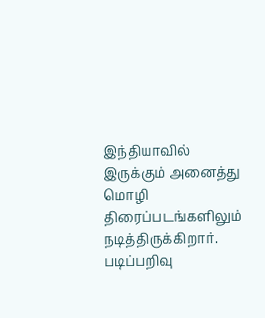இந்தியாவில் இருக்கும் அனைத்து மொழி திரைப்படங்களிலும் நடித்திருக்கிறார். படிப்பறிவு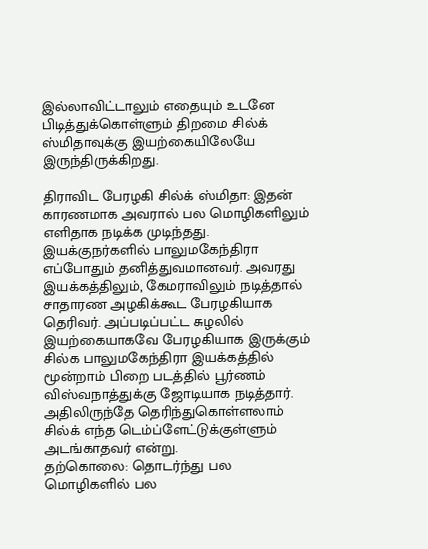இல்லாவிட்டாலும் எதையும் உடனே பிடித்துக்கொள்ளும் திறமை சில்க் ஸ்மிதாவுக்கு இயற்கையிலேயே இருந்திருக்கிறது.

திராவிட பேரழகி சில்க் ஸ்மிதா: இதன் காரணமாக அவரால் பல மொழிகளிலும் எளிதாக நடிக்க முடிந்தது. இயக்குநர்களில் பாலுமகேந்திரா எப்போதும் தனித்துவமானவர். அவரது இயக்கத்திலும், கேமராவிலும் நடித்தால் சாதாரண அழகிக்கூட பேரழகியாக தெரிவர். அப்படிப்பட்ட சுழலில் இயற்கையாகவே பேரழகியாக இருக்கும் சில்க பாலுமகேந்திரா இயக்கத்தில் மூன்றாம் பிறை படத்தில் பூர்ணம் விஸ்வநாத்துக்கு ஜோடியாக நடித்தார். அதிலிருந்தே தெரிந்துகொள்ளலாம் சில்க் எந்த டெம்ப்ளேட்டுக்குள்ளும் அடங்காதவர் என்று.
தற்கொலை: தொடர்ந்து பல மொழிகளில் பல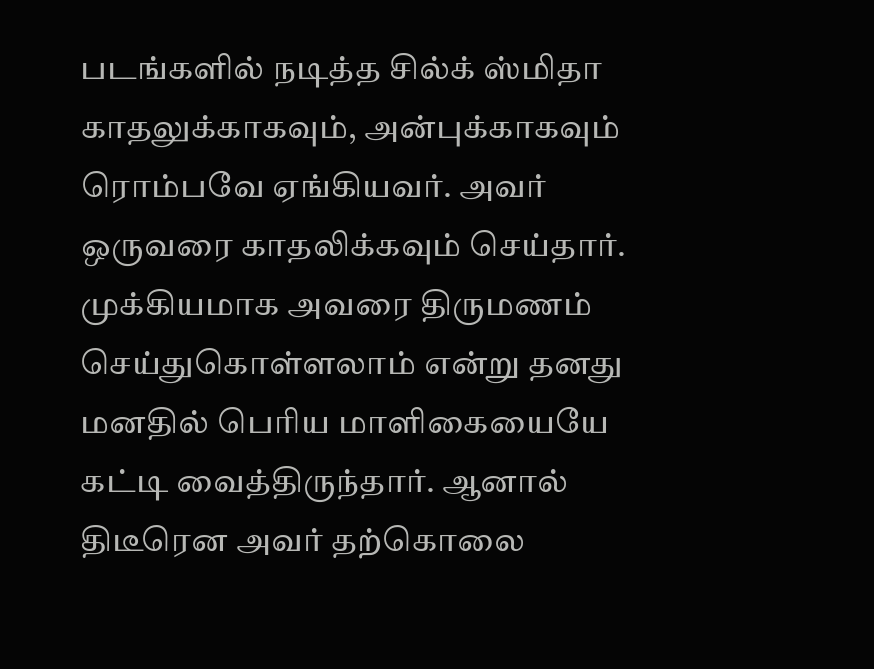படங்களில் நடித்த சில்க் ஸ்மிதா காதலுக்காகவும், அன்புக்காகவும் ரொம்பவே ஏங்கியவர். அவர் ஒருவரை காதலிக்கவும் செய்தார். முக்கியமாக அவரை திருமணம் செய்துகொள்ளலாம் என்று தனது மனதில் பெரிய மாளிகையையே கட்டி வைத்திருந்தார். ஆனால் திடீரென அவர் தற்கொலை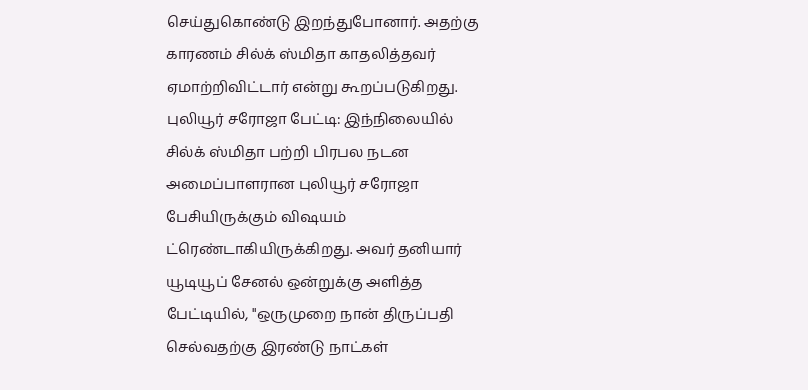செய்துகொண்டு இறந்துபோனார். அதற்கு காரணம் சில்க் ஸ்மிதா காதலித்தவர் ஏமாற்றிவிட்டார் என்று கூறப்படுகிறது.
புலியூர் சரோஜா பேட்டி: இந்நிலையில் சில்க் ஸ்மிதா பற்றி பிரபல நடன அமைப்பாளரான புலியூர் சரோஜா பேசியிருக்கும் விஷயம் ட்ரெண்டாகியிருக்கிறது. அவர் தனியார் யூடியூப் சேனல் ஒன்றுக்கு அளித்த பேட்டியில், "ஒருமுறை நான் திருப்பதி செல்வதற்கு இரண்டு நாட்கள்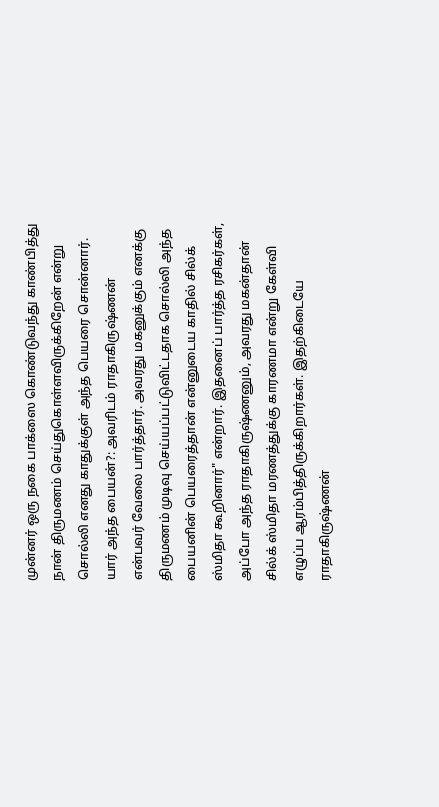முன்னர் ஒரு நகை பாக்ஸை கொண்டுவந்து காண்பித்து நான் திருமணம் செய்துகொள்ளவிருக்கிறேன் என்று சொல்லி எனது காதுக்குள் அந்த பெயரை சொன்னார்.
யார் அந்த பையன்?: அவரிடம் ராதாகிருஷ்ணன் என்பவர் வேலை பார்த்தார். அவரது மகனுக்கும் எனக்கு திருமணம் முடிவு செய்யப்பட்டுவிட்டதாக சொல்லி அந்த பையனின் பெயரைத்தான் என்னுடைய காதில் சில்க் ஸ்மிதா கூறினார்" என்றார். இதனைப் பார்த்த ரசிகர்கள், அப்போ அந்த ராதாகிருஷ்ணனும், அவரது மகன்தான் சில்க் ஸ்மிதா மரணத்துக்கு காரணமா என்று கேள்வி எழுப்ப ஆரம்பித்திருக்கிறார்கள். இதற்கிடையே ராதாகிருஷ்ணன்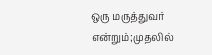ஒரு மருத்துவர் என்றும்;முதலில்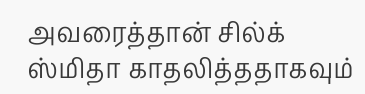அவரைத்தான் சில்க் ஸ்மிதா காதலித்ததாகவும்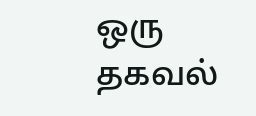ஒரு தகவல்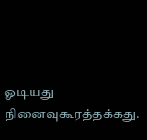ஓடியது நினைவுகூரத்தக்கது.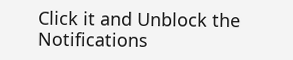Click it and Unblock the Notifications